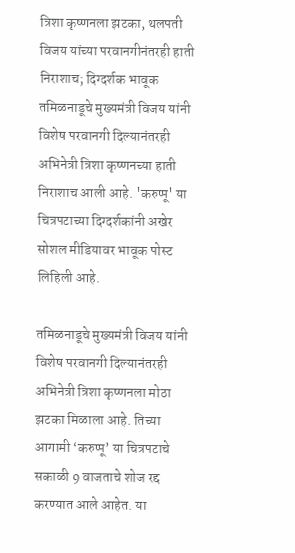त्रिशा कृष्णनला झटका, थलपती विजय यांच्या परवानगीनंतरही हाती निराशाच; दिग्दर्शक भावूक
तमिळनाडूचे मुख्यमंत्री विजय यांनी विशेष परवानगी दिल्यानंतरही अभिनेत्री त्रिशा कृष्णनच्या हाती निराशाच आली आहे. 'करुप्पू' या चित्रपटाच्या दिग्दर्शकांनी अखेर सोशल मीडियावर भावूक पोस्ट लिहिली आहे.

तमिळनाडूचे मुख्यमंत्री विजय यांनी विशेष परवानगी दिल्यानंतरही अभिनेत्री त्रिशा कृष्णनला मोठा झटका मिळाला आहे. तिच्या आगामी ‘करुप्पू’ या चित्रपटाचे सकाळी 9 वाजताचे शोज रद्द करण्यात आले आहेत. या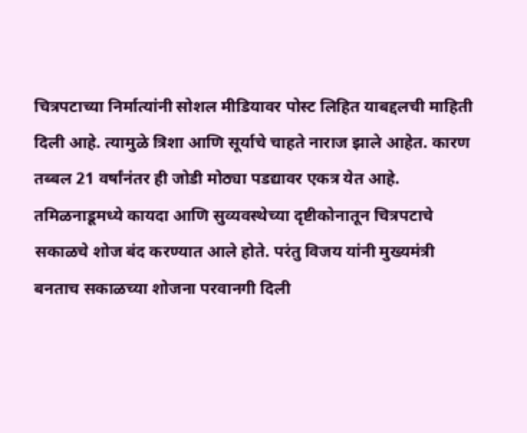चित्रपटाच्या निर्मात्यांनी सोशल मीडियावर पोस्ट लिहित याबद्दलची माहिती दिली आहे. त्यामुळे त्रिशा आणि सूर्याचे चाहते नाराज झाले आहेत. कारण तब्बल 21 वर्षांनंतर ही जोडी मोठ्या पडद्यावर एकत्र येत आहे. तमिळनाडूमध्ये कायदा आणि सुव्यवस्थेच्या दृष्टीकोनातून चित्रपटाचे सकाळचे शोज बंद करण्यात आले होते. परंतु विजय यांनी मुख्यमंत्री बनताच सकाळच्या शोजना परवानगी दिली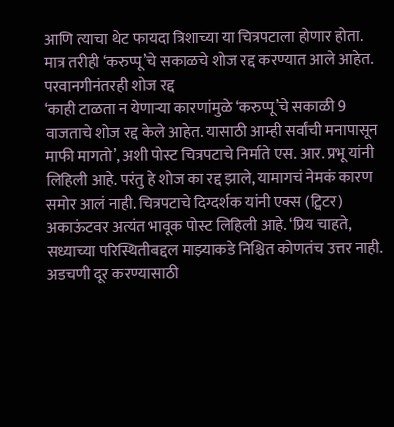आणि त्याचा थेट फायदा त्रिशाच्या या चित्रपटाला होणार होता. मात्र तरीही ‘करुप्पू’चे सकाळचे शोज रद्द करण्यात आले आहेत.
परवानगीनंतरही शोज रद्द
‘काही टाळता न येणाऱ्या कारणांमुळे ‘करुप्पू’चे सकाळी 9 वाजताचे शोज रद्द केले आहेत. यासाठी आम्ही सर्वांची मनापासून माफी मागतो’, अशी पोस्ट चित्रपटाचे निर्माते एस. आर. प्रभू यांनी लिहिली आहे. परंतु हे शोज का रद्द झाले, यामागचं नेमकं कारण समोर आलं नाही. चित्रपटाचे दिग्दर्शक यांनी एक्स (ट्विटर) अकाऊंटवर अत्यंत भावूक पोस्ट लिहिली आहे. ‘प्रिय चाहते, सध्याच्या परिस्थितीबद्दल माझ्याकडे निश्चित कोणतंच उत्तर नाही. अडचणी दूर करण्यासाठी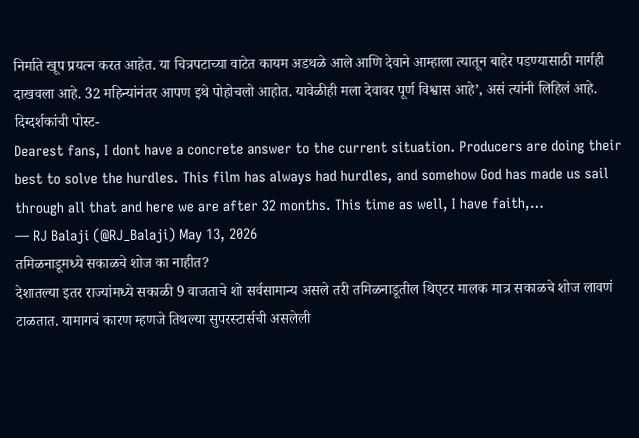निर्माते खूप प्रयत्न करत आहेत. या चित्रपटाच्या वाटेत कायम अडथळे आले आणि देवाने आम्हाला त्यातून बाहेर पडण्यासाठी मार्गही दाखवला आहे. 32 महिन्यांनंतर आपण इथे पोहोचलो आहोत. यावेळीही मला देवावर पूर्ण विश्वास आहे’, असं त्यांनी लिहिलं आहे.
दिग्दर्शकांची पोस्ट-
Dearest fans, I dont have a concrete answer to the current situation. Producers are doing their best to solve the hurdles. This film has always had hurdles, and somehow God has made us sail through all that and here we are after 32 months. This time as well, I have faith,…
— RJ Balaji (@RJ_Balaji) May 13, 2026
तमिळनाडूमध्ये सकाळचे शोज का नाहीत?
देशातल्या इतर राज्यांमध्ये सकाळी 9 वाजताचे शो सर्वसामान्य असले तरी तमिळनाडूतील थिएटर मालक मात्र सकाळचे शोज लावणं टाळतात. यामागचं कारण म्हणजे तिथल्या सुपरस्टार्सची असलेली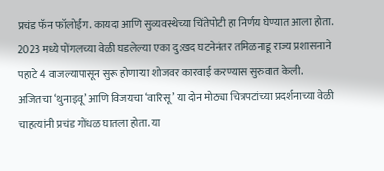प्रचंड फॅन फॉलोईंग. कायदा आणि सुव्यवस्थेच्या चिंतेपोटी हा निर्णय घेण्यात आला होता. 2023 मध्ये पोंगलच्या वेळी घडलेल्या एका दु:खद घटनेनंतर तमिळनाडू राज्य प्रशासनाने पहाटे 4 वाजल्यापासून सुरू होणाऱ्या शोजवर कारवाई करण्यास सुरुवात केली. अजितचा ‘थुनाइवू’ आणि विजयचा ‘वारिसू’ या दोन मोठ्या चित्रपटांच्या प्रदर्शनाच्या वेळी चाहत्यांनी प्रचंड गोंधळ घातला होता. या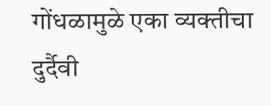गोंधळामुळे एका व्यक्तीचा दुर्दैवी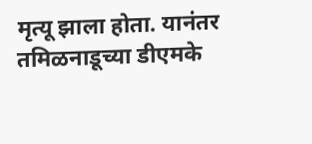मृत्यू झाला होता. यानंतर तमिळनाडूच्या डीएमके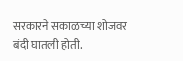सरकारने सकाळच्या शोजवर बंदी घातली होती.